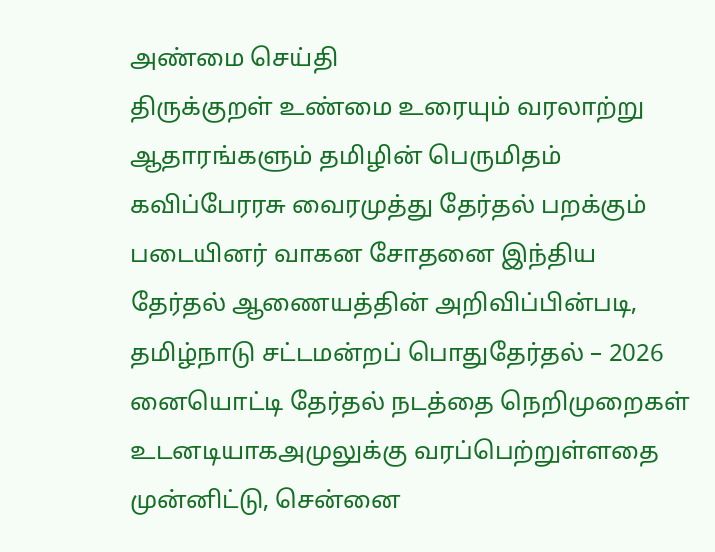அண்மை செய்தி
திருக்குறள் உண்மை உரையும் வரலாற்று ஆதாரங்களும் தமிழின் பெருமிதம் கவிப்பேரரசு வைரமுத்து தேர்தல் பறக்கும் படையினர் வாகன சோதனை இந்திய தேர்தல் ஆணையத்தின் அறிவிப்பின்படி, தமிழ்நாடு சட்டமன்றப் பொதுதேர்தல் – 2026 னையொட்டி தேர்தல் நடத்தை நெறிமுறைகள் உடனடியாகஅமுலுக்கு வரப்பெற்றுள்ளதை முன்னிட்டு, சென்னை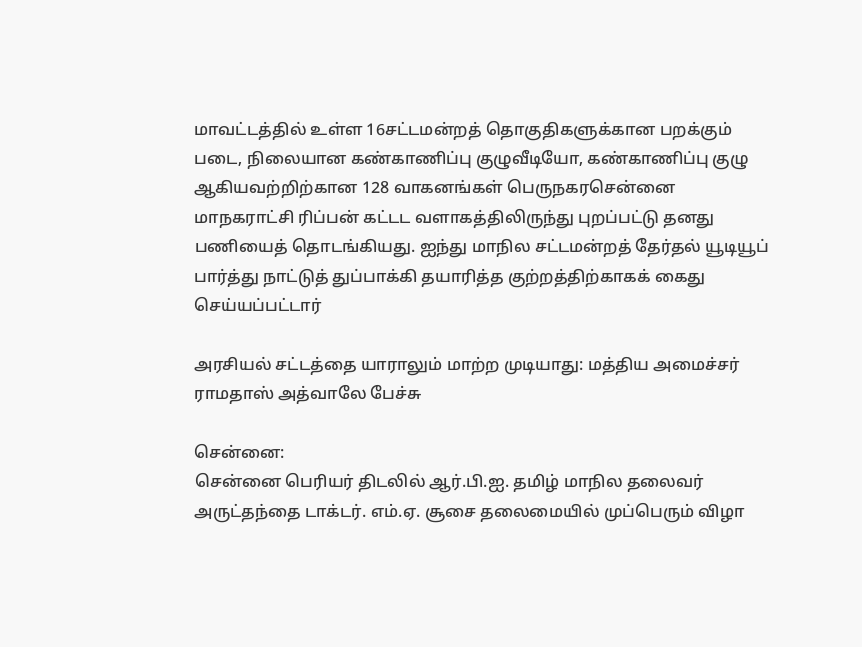மாவட்டத்தில் உள்ள 16சட்டமன்றத் தொகுதிகளுக்கான பறக்கும் படை, நிலையான கண்காணிப்பு குழுவீடியோ, கண்காணிப்பு குழு ஆகியவற்றிற்கான 128 வாகனங்கள் பெருநகரசென்னை மாநகராட்சி ரிப்பன் கட்டட வளாகத்திலிருந்து புறப்பட்டு தனது பணியைத் தொடங்கியது. ஐந்து மாநில சட்டமன்றத் தேர்தல் யூடியூப் பார்த்து நாட்டுத் துப்பாக்கி தயாரித்த குற்றத்திற்காகக் கைது செய்யப்பட்டார்

அரசியல் சட்டத்தை யாராலும் மாற்ற முடியாது: மத்திய அமைச்சர் ராமதாஸ் அத்வாலே பேச்சு

சென்னை:
சென்னை பெரியர் திடலில் ஆர்.பி.ஐ. தமிழ் மாநில தலைவர் அருட்தந்தை டாக்டர். எம்.ஏ. சூசை தலைமையில் முப்பெரும் விழா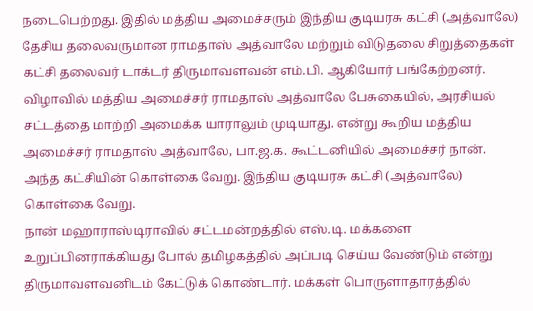நடைபெற்றது. இதில் மத்திய அமைச்சரும் இந்திய குடியரசு கட்சி (அத்வாலே) தேசிய தலைவருமான ராமதாஸ் அத்வாலே மற்றும் விடுதலை சிறுத்தைகள் கட்சி தலைவர் டாக்டர் திருமாவளவன் எம்.பி. ஆகியோர் பங்கேற்றனர்.
விழாவில் மத்திய அமைச்சர் ராமதாஸ் அத்வாலே பேசுகையில், அரசியல் சட்டத்தை மாற்றி அமைக்க யாராலும் முடியாது. என்று கூறிய மத்திய அமைச்சர் ராமதாஸ் அத்வாலே, பா.ஜ.க. கூட்டனியில் அமைச்சர் நான். அந்த கட்சியின் கொள்கை வேறு. இந்திய குடியரசு கட்சி (அத்வாலே) கொள்கை வேறு.
நான் மஹாராஸ்டிராவில் சட்டமன்றத்தில் எஸ்.டி. மக்களை உறுப்பினராக்கியது போல் தமிழகத்தில் அப்படி செய்ய வேண்டும் என்று திருமாவளவனிடம் கேட்டுக் கொண்டார். மக்கள் பொருளாதாரத்தில்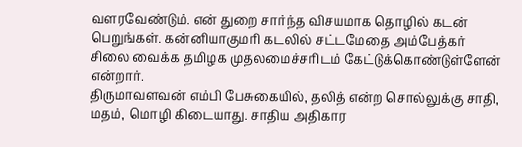வளரவேண்டும். என் துறை சார்ந்த விசயமாக தொழில் கடன் பெறுங்கள். கன்னியாகுமரி கடலில் சட்டமேதை அம்பேத்கர் சிலை வைக்க தமிழக முதலமைச்சரிடம் கேட்டுக்கொண்டுள்ளேன் என்றார்.
திருமாவளவன் எம்பி பேசுகையில், தலித் என்ற சொல்லுக்கு சாதி, மதம், மொழி கிடையாது. சாதிய அதிகார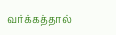வர்க்கத்தால்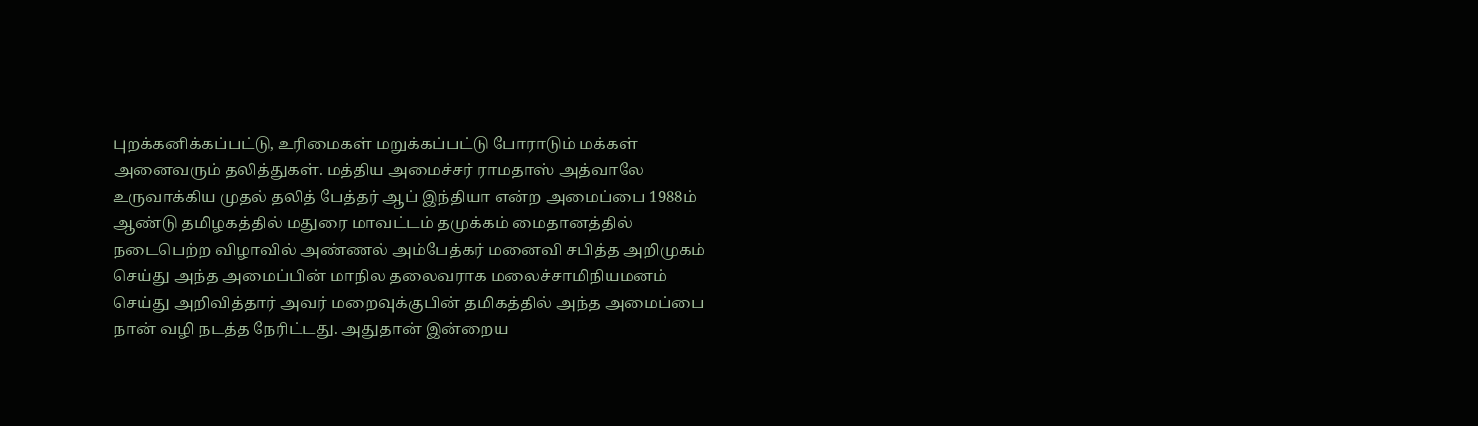புறக்கனிக்கப்பட்டு, உரிமைகள் மறுக்கப்பட்டு போராடும் மக்கள் அனைவரும் தலித்துகள். மத்திய அமைச்சர் ராமதாஸ் அத்வாலே உருவாக்கிய முதல் தலித் பேத்தர் ஆப் இந்தியா என்ற அமைப்பை 1988ம் ஆண்டு தமிழகத்தில் மதுரை மாவட்டம் தமுக்கம் மைதானத்தில் நடைபெற்ற விழாவில் அண்ணல் அம்பேத்கர் மனைவி சபித்த அறிமுகம் செய்து அந்த அமைப்பின் மாநில தலைவராக மலைச்சாமிநியமனம் செய்து அறிவித்தார் அவர் மறைவுக்குபின் தமிகத்தில் அந்த அமைப்பை நான் வழி நடத்த நேரிட்டது. அதுதான் இன்றைய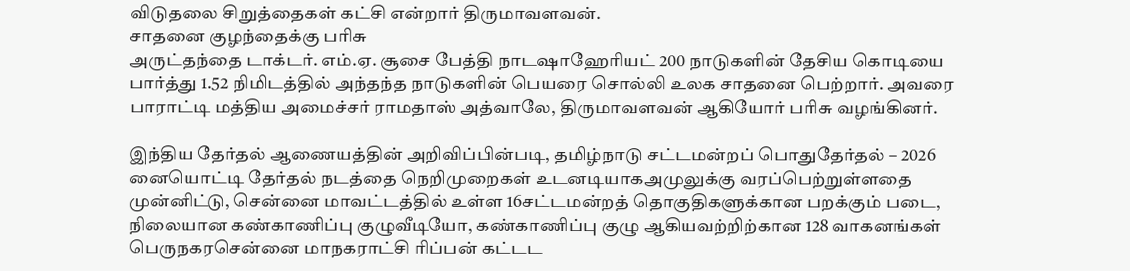விடுதலை சிறுத்தைகள் கட்சி என்றார் திருமாவளவன்.
சாதனை குழந்தைக்கு பரிசு
அருட்தந்தை டாக்டர். எம்.ஏ. சூசை பேத்தி நாடஷாஹேரியட் 200 நாடுகளின் தேசிய கொடியை பார்த்து 1.52 நிமிடத்தில் அந்தந்த நாடுகளின் பெயரை சொல்லி உலக சாதனை பெற்றார். அவரை பாராட்டி மத்திய அமைச்சர் ராமதாஸ் அத்வாலே, திருமாவளவன் ஆகியோர் பரிசு வழங்கினர்.

இந்திய தேர்தல் ஆணையத்தின் அறிவிப்பின்படி, தமிழ்நாடு சட்டமன்றப் பொதுதேர்தல் – 2026 னையொட்டி தேர்தல் நடத்தை நெறிமுறைகள் உடனடியாகஅமுலுக்கு வரப்பெற்றுள்ளதை முன்னிட்டு, சென்னை மாவட்டத்தில் உள்ள 16சட்டமன்றத் தொகுதிகளுக்கான பறக்கும் படை, நிலையான கண்காணிப்பு குழுவீடியோ, கண்காணிப்பு குழு ஆகியவற்றிற்கான 128 வாகனங்கள் பெருநகரசென்னை மாநகராட்சி ரிப்பன் கட்டட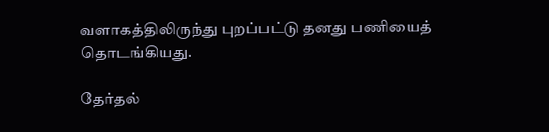வளாகத்திலிருந்து புறப்பட்டு தனது பணியைத் தொடங்கியது.

தேர்தல்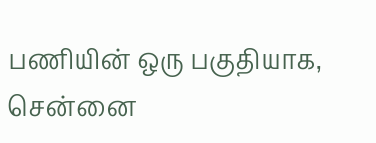பணியின் ஒரு பகுதியாக, சென்னை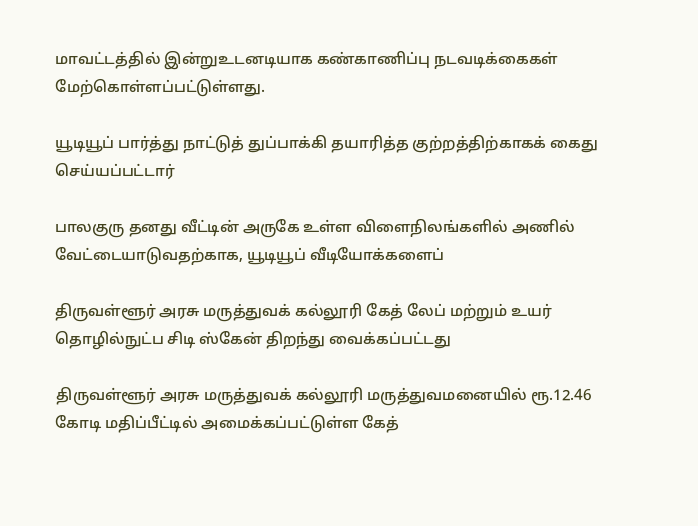மாவட்டத்தில் இன்றுஉடனடியாக கண்காணிப்பு நடவடிக்கைகள் மேற்கொள்ளப்பட்டுள்ளது.

யூடியூப் பார்த்து நாட்டுத் துப்பாக்கி தயாரித்த குற்றத்திற்காகக் கைது செய்யப்பட்டார்

பாலகுரு தனது வீட்டின் அருகே உள்ள விளைநிலங்களில் அணில் வேட்டையாடுவதற்காக, யூடியூப் வீடியோக்களைப்

திருவள்ளூர் அரசு மருத்துவக் கல்லூரி கேத் லேப் மற்றும் உயர் தொழில்நுட்ப சிடி ஸ்கேன் திறந்து வைக்கப்பட்டது

திருவள்ளூர் அரசு மருத்துவக் கல்லூரி மருத்துவமனையில் ரூ.12.46 கோடி மதிப்பீட்டில் அமைக்கப்பட்டுள்ள கேத்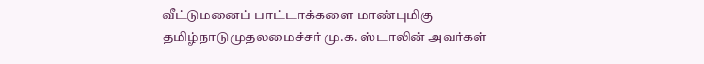வீட்டுமனைப் பாட்டாக்களை மாண்புமிகு தமிழ்நாடுமுதலமைச்சர் மு.க. ஸ்டாலின் அவர்கள்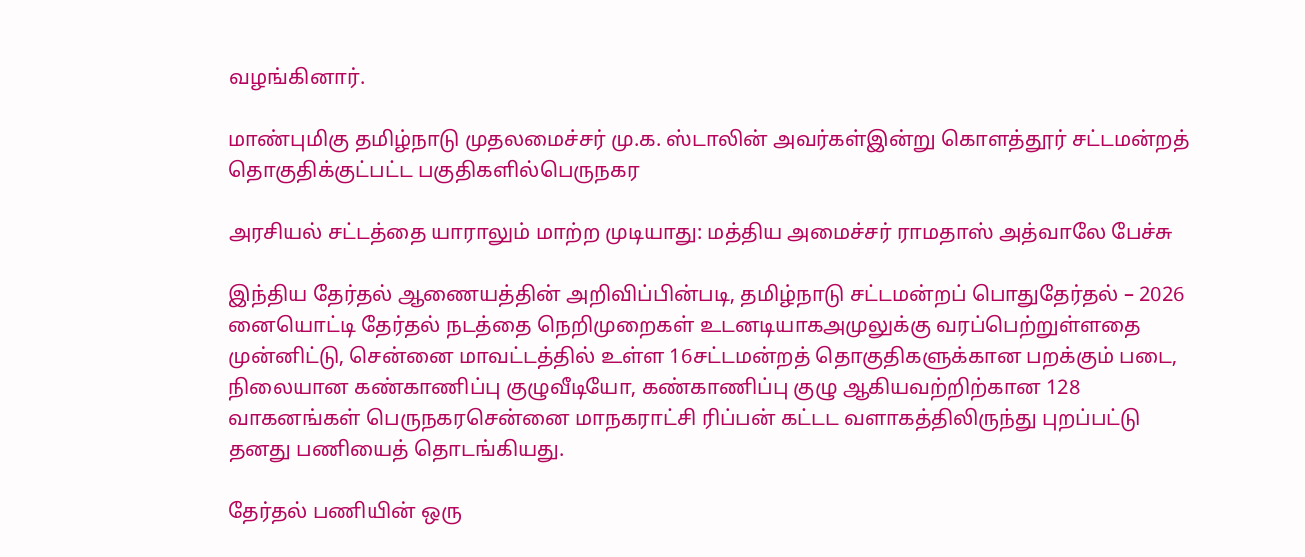வழங்கினார்.

மாண்புமிகு தமிழ்நாடு முதலமைச்சர் மு.க. ஸ்டாலின் அவர்கள்இன்று கொளத்தூர் சட்டமன்றத் தொகுதிக்குட்பட்ட பகுதிகளில்பெருநகர

அரசியல் சட்டத்தை யாராலும் மாற்ற முடியாது: மத்திய அமைச்சர் ராமதாஸ் அத்வாலே பேச்சு

இந்திய தேர்தல் ஆணையத்தின் அறிவிப்பின்படி, தமிழ்நாடு சட்டமன்றப் பொதுதேர்தல் – 2026 னையொட்டி தேர்தல் நடத்தை நெறிமுறைகள் உடனடியாகஅமுலுக்கு வரப்பெற்றுள்ளதை முன்னிட்டு, சென்னை மாவட்டத்தில் உள்ள 16சட்டமன்றத் தொகுதிகளுக்கான பறக்கும் படை, நிலையான கண்காணிப்பு குழுவீடியோ, கண்காணிப்பு குழு ஆகியவற்றிற்கான 128 வாகனங்கள் பெருநகரசென்னை மாநகராட்சி ரிப்பன் கட்டட வளாகத்திலிருந்து புறப்பட்டு தனது பணியைத் தொடங்கியது.

தேர்தல் பணியின் ஒரு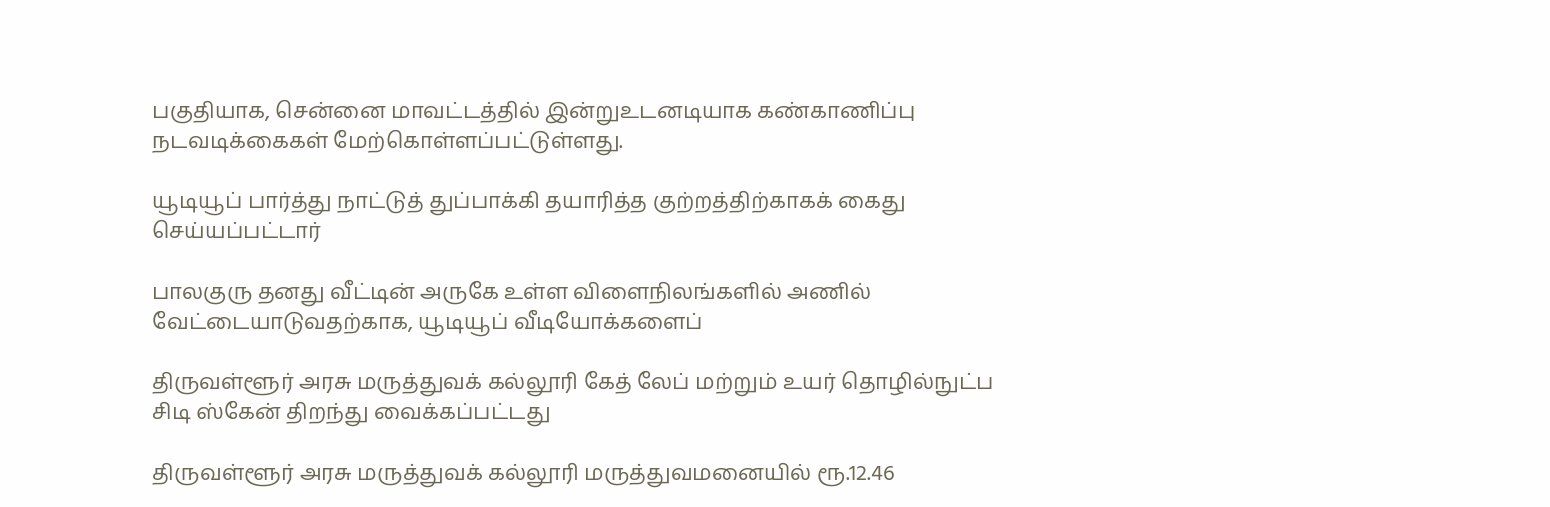பகுதியாக, சென்னை மாவட்டத்தில் இன்றுஉடனடியாக கண்காணிப்பு நடவடிக்கைகள் மேற்கொள்ளப்பட்டுள்ளது.

யூடியூப் பார்த்து நாட்டுத் துப்பாக்கி தயாரித்த குற்றத்திற்காகக் கைது செய்யப்பட்டார்

பாலகுரு தனது வீட்டின் அருகே உள்ள விளைநிலங்களில் அணில் வேட்டையாடுவதற்காக, யூடியூப் வீடியோக்களைப்

திருவள்ளூர் அரசு மருத்துவக் கல்லூரி கேத் லேப் மற்றும் உயர் தொழில்நுட்ப சிடி ஸ்கேன் திறந்து வைக்கப்பட்டது

திருவள்ளூர் அரசு மருத்துவக் கல்லூரி மருத்துவமனையில் ரூ.12.46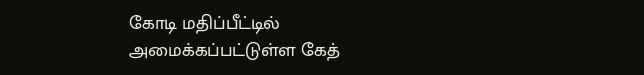கோடி மதிப்பீட்டில் அமைக்கப்பட்டுள்ள கேத்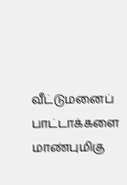வீட்டுமனைப் பாட்டாக்களை மாண்புமிகு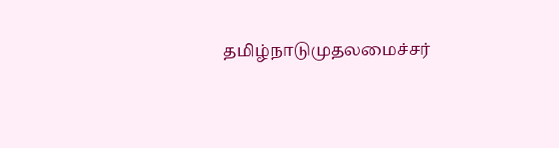தமிழ்நாடுமுதலமைச்சர்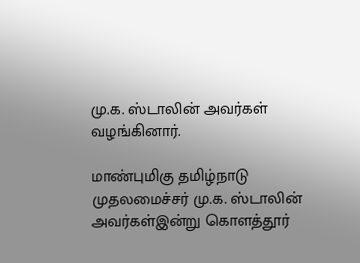மு.க. ஸ்டாலின் அவர்கள் வழங்கினார்.

மாண்புமிகு தமிழ்நாடு முதலமைச்சர் மு.க. ஸ்டாலின் அவர்கள்இன்று கொளத்தூர்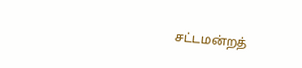சட்டமன்றத்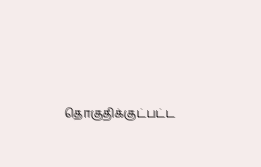தொகுதிக்குட்பட்ட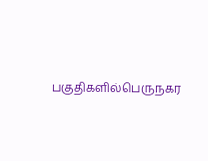பகுதிகளில்பெருநகர